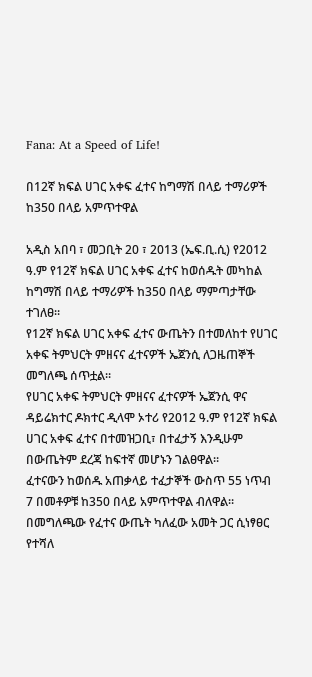Fana: At a Speed of Life!

በ12ኛ ክፍል ሀገር አቀፍ ፈተና ከግማሽ በላይ ተማሪዎች ከ350 በላይ አምጥተዋል

አዲስ አበባ ፣ መጋቢት 20 ፣ 2013 (ኤፍ.ቢ.ሲ) የ2012 ዓ.ም የ12ኛ ክፍል ሀገር አቀፍ ፈተና ከወሰዱት መካከል ከግማሽ በላይ ተማሪዎች ከ350 በላይ ማምጣታቸው ተገለፀ።
የ12ኛ ክፍል ሀገር አቀፍ ፈተና ውጤትን በተመለከተ የሀገር አቀፍ ትምህርት ምዘናና ፈተናዎች ኤጀንሲ ለጋዜጠኞች መግለጫ ሰጥቷል።
የሀገር አቀፍ ትምህርት ምዘናና ፈተናዎች ኤጀንሲ ዋና ዳይሬክተር ዶክተር ዲላሞ ኦተሪ የ2012 ዓ.ም የ12ኛ ክፍል ሀገር አቀፍ ፈተና በተመዝጋቢ፣ በተፈታኝ እንዲሁም በውጤትም ደረጃ ከፍተኛ መሆኑን ገልፀዋል።
ፈተናውን ከወሰዱ አጠቃላይ ተፈታኞች ውስጥ 55 ነጥብ 7 በመቶዎቹ ከ350 በላይ አምጥተዋል ብለዋል።
በመግለጫው የፈተና ውጤት ካለፈው አመት ጋር ሲነፃፀር የተሻለ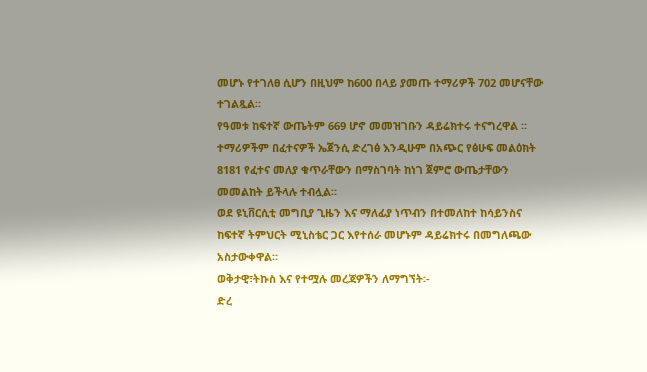መሆኑ የተገለፀ ሲሆን በዚህም ከ600 በላይ ያመጡ ተማሪዎች 702 መሆናቸው ተገልጿል።
የዓመቱ ከፍተኛ ውጤትም 669 ሆኖ መመዝገቡን ዳይሬክተሩ ተናግረዋል ።
ተማሪዎችም በፈተናዎች ኤጀንሲ ድረገፅ እንዲሁም በአጭር የፅሁፍ መልዕክት 8181 የፈተና መለያ ቁጥራቸውን በማስገባት ከነገ ጀምሮ ውጤታቸውን መመልከት ይችላሉ ተብሏል።
ወደ ዩኒቨርሲቲ መግቢያ ጊዜን እና ማለፊያ ነጥብን በተመለከተ ከሳይንስና ከፍተኛ ትምህርት ሚኒስቴር ጋር እየተሰራ መሆኑም ዳይሬክተሩ በመግለጫው አስታውቀዋል።
ወቅታዊ፣ትኩስ እና የተሟሉ መረጃዎችን ለማግኘት፡-
ድረ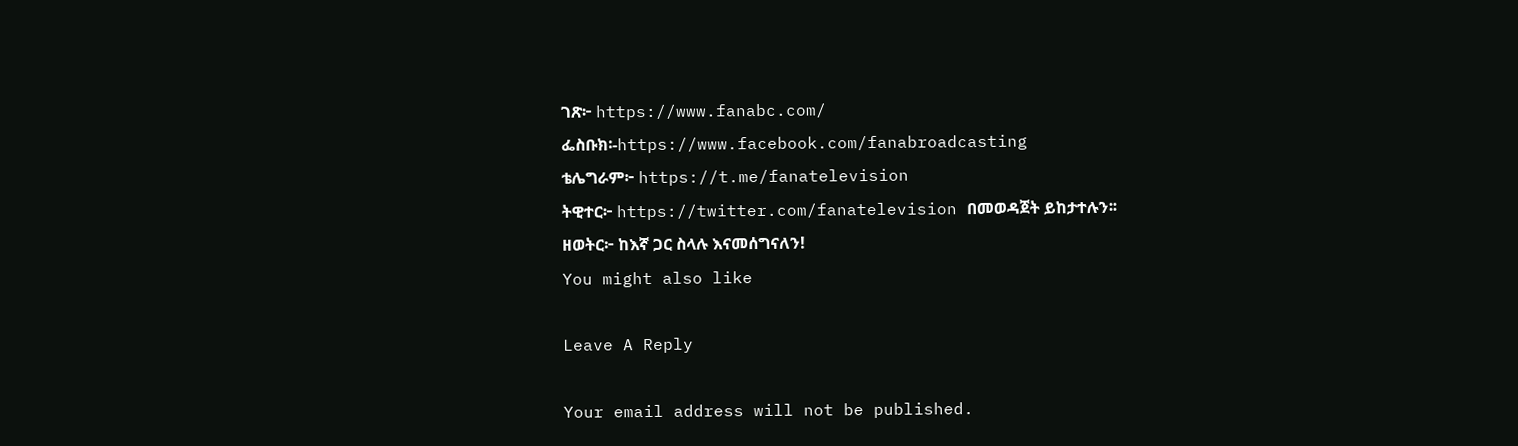ገጽ፦ https://www.fanabc.com/
ፌስቡክ፡-https://www.facebook.com/fanabroadcasting
ቴሌግራም፦ https://t.me/fanatelevision
ትዊተር፦ https://twitter.com/fanatelevision በመወዳጀት ይከታተሉን፡፡
ዘወትር፦ ከእኛ ጋር ስላሉ እናመሰግናለን!
You might also like

Leave A Reply

Your email address will not be published.